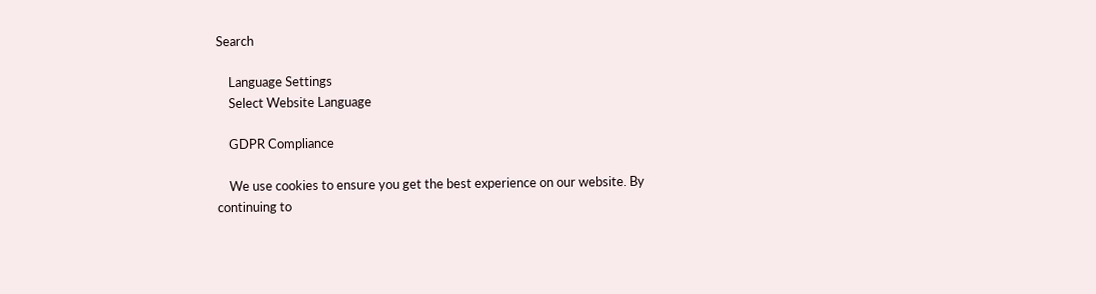Search

    Language Settings
    Select Website Language

    GDPR Compliance

    We use cookies to ensure you get the best experience on our website. By continuing to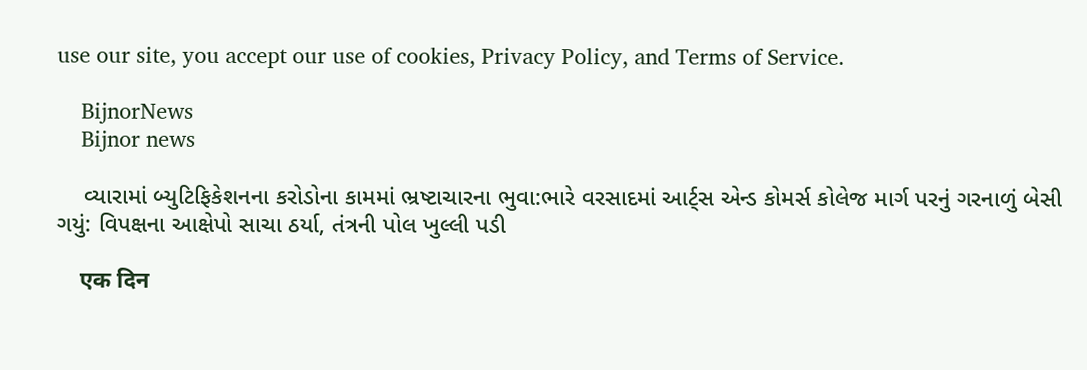use our site, you accept our use of cookies, Privacy Policy, and Terms of Service.

    BijnorNews
    Bijnor news

    વ્યારામાં બ્યુટિફિકેશનના કરોડોના કામમાં ભ્રષ્ટાચારના ભુવા:ભારે વરસાદમાં આર્ટ્સ એન્ડ કોમર્સ કોલેજ માર્ગ પરનું ગરનાળું બેસી ગયું: વિપક્ષના આક્ષેપો સાચા ઠર્યા, તંત્રની પોલ ખુલ્લી પડી

    एक दिन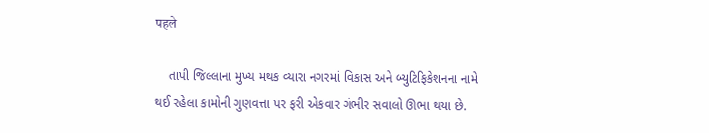पहले

    તાપી જિલ્લાના મુખ્ય મથક વ્યારા નગરમાં વિકાસ અને બ્યુટિફિકેશનના નામે થઈ રહેલા કામોની ગુણવત્તા પર ફરી એકવાર ગંભીર સવાલો ઊભા થયા છે.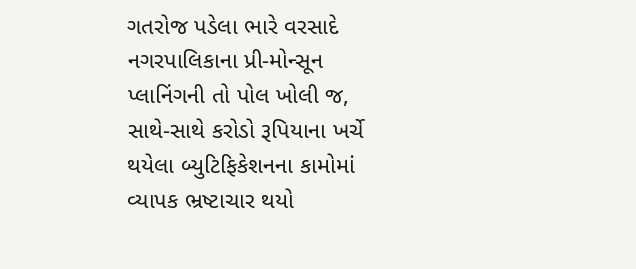ગતરોજ પડેલા ભારે વરસાદે નગરપાલિકાના પ્રી-મોન્સૂન પ્લાનિંગની તો પોલ ખોલી જ, સાથે-સાથે કરોડો રૂપિયાના ખર્ચે થયેલા બ્યુટિફિકેશનના કામોમાં વ્યાપક ભ્રષ્ટાચાર થયો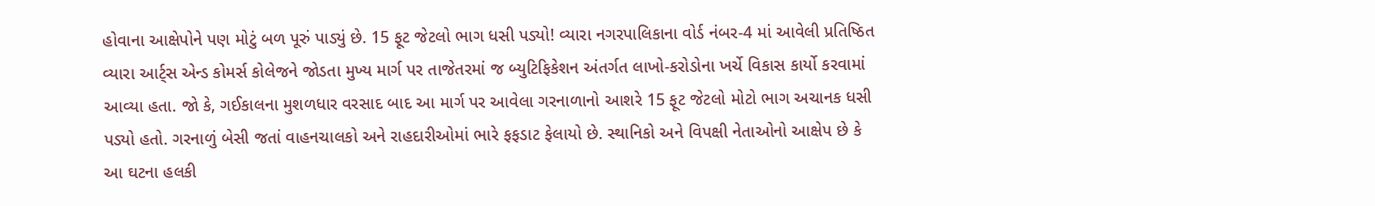હોવાના આક્ષેપોને પણ મોટું બળ પૂરું પાડ્યું છે. 15 ફૂટ જેટલો ભાગ ધસી પડ્યો! વ્યારા નગરપાલિકાના વોર્ડ નંબર-4 માં આવેલી પ્રતિષ્ઠિત વ્યારા આર્ટ્સ એન્ડ કોમર્સ કોલેજને જોડતા મુખ્ય માર્ગ પર તાજેતરમાં જ બ્યુટિફિકેશન અંતર્ગત લાખો-કરોડોના ખર્ચે વિકાસ કાર્યો કરવામાં આવ્યા હતા. જો કે, ગઈકાલના મુશળધાર વરસાદ બાદ આ માર્ગ પર આવેલા ગરનાળાનો આશરે 15 ફૂટ જેટલો મોટો ભાગ અચાનક ધસી પડ્યો હતો. ગરનાળું બેસી જતાં વાહનચાલકો અને રાહદારીઓમાં ભારે ફફડાટ ફેલાયો છે. સ્થાનિકો અને વિપક્ષી નેતાઓનો આક્ષેપ છે કે આ ઘટના હલકી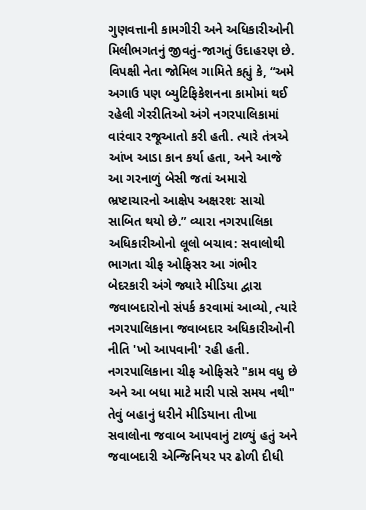ગુણવત્તાની કામગીરી અને અધિકારીઓની મિલીભગતનું જીવતું-જાગતું ઉદાહરણ છે. વિપક્ષી નેતા જોમિલ ગામિતે કહ્યું કે, “અમે અગાઉ પણ બ્યુટિફિકેશનના કામોમાં થઈ રહેલી ગેરરીતિઓ અંગે નગરપાલિકામાં વારંવાર રજૂઆતો કરી હતી. ત્યારે તંત્રએ આંખ આડા કાન કર્યા હતા, અને આજે આ ગરનાળું બેસી જતાં અમારો ભ્રષ્ટાચારનો આક્ષેપ અક્ષરશઃ સાચો સાબિત થયો છે.” વ્યારા નગરપાલિકા અધિકારીઓનો લૂલો બચાવ: સવાલોથી ભાગતા ચીફ ઓફિસર આ ગંભીર બેદરકારી અંગે જ્યારે મીડિયા દ્વારા જવાબદારોનો સંપર્ક કરવામાં આવ્યો, ત્યારે નગરપાલિકાના જવાબદાર અધિકારીઓની નીતિ 'ખો આપવાની' રહી હતી. નગરપાલિકાના ચીફ ઓફિસરે "કામ વધુ છે અને આ બધા માટે મારી પાસે સમય નથી" તેવું બહાનું ધરીને મીડિયાના તીખા સવાલોના જવાબ આપવાનું ટાળ્યું હતું અને જવાબદારી એન્જિનિયર પર ઢોળી દીધી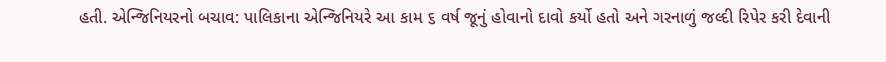હતી. એન્જિનિયરનો બચાવ: પાલિકાના એન્જિનિયરે આ કામ ૬ વર્ષ જૂનું હોવાનો દાવો કર્યો હતો અને ગરનાળું જલ્દી રિપેર કરી દેવાની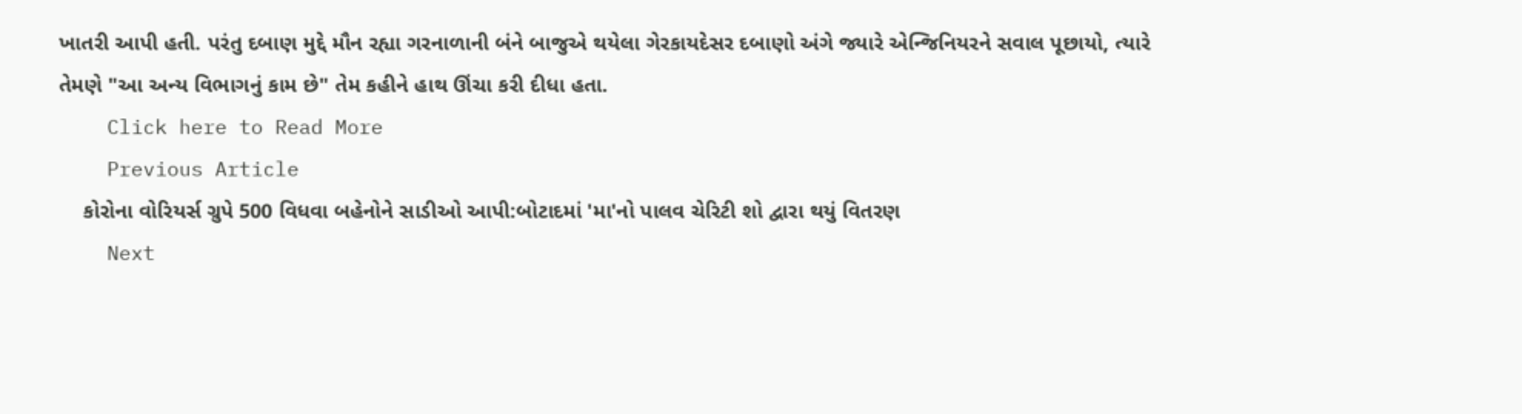ખાતરી આપી હતી. પરંતુ દબાણ મુદ્દે મૌન રહ્યા ગરનાળાની બંને બાજુએ થયેલા ગેરકાયદેસર દબાણો અંગે જ્યારે એન્જિનિયરને સવાલ પૂછાયો, ત્યારે તેમણે "આ અન્ય વિભાગનું કામ છે" તેમ કહીને હાથ ઊંચા કરી દીધા હતા.
    Click here to Read More
    Previous Article
    કોરોના વોરિયર્સ ગ્રુપે 500 વિધવા બહેનોને સાડીઓ આપી:બોટાદમાં 'મા'નો પાલવ ચેરિટી શો દ્વારા થયું વિતરણ
    Next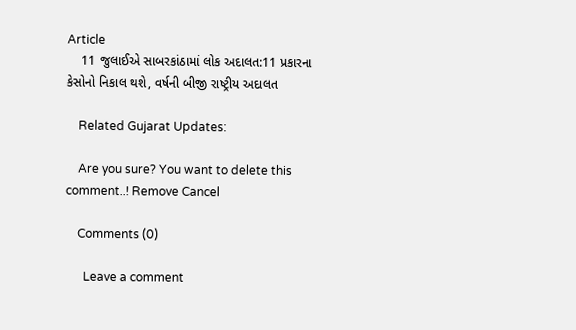Article
    11 જુલાઈએ સાબરકાંઠામાં લોક અદાલત:11 પ્રકારના કેસોનો નિકાલ થશે, વર્ષની બીજી રાષ્ટ્રીય અદાલત

    Related Gujarat Updates:

    Are you sure? You want to delete this comment..! Remove Cancel

    Comments (0)

      Leave a comment